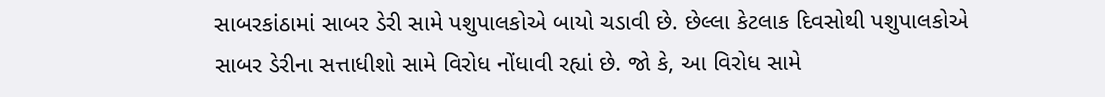સાબરકાંઠામાં સાબર ડેરી સામે પશુપાલકોએ બાયો ચડાવી છે. છેલ્લા કેટલાક દિવસોથી પશુપાલકોએ સાબર ડેરીના સત્તાધીશો સામે વિરોધ નોંધાવી રહ્યાં છે. જો કે, આ વિરોધ સામે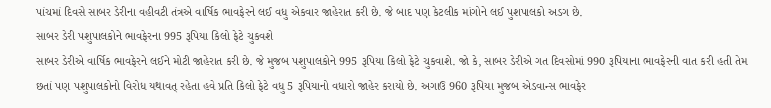પાંચમાં દિવસે સાબર ડેરીના વહીવટી તંત્રએ વાર્ષિક ભાવફેરને લઈ વધુ એકવાર જાહેરાત કરી છે. જે બાદ પણ કેટલીક માંગોને લઈ પુશપાલકો અડગ છે.
સાબર ડેરી પશુપાલકોને ભાવફેરના 995 રૂપિયા કિલો ફેટે ચુકવશે
સાબર ડેરીએ વાર્ષિક ભાવફેરને લઈને મોટી જાહેરાત કરી છે. જે મુજબ પશુપાલકોને 995 રૂપિયા કિલો ફેટે ચુકવાશે. જો કે, સાબર ડેરીએ ગત દિવસોમાં 990 રૂપિયાના ભાવફેરની વાત કરી હતી તેમ છતાં પણ પશુપાલકોનો વિરોધ યથાવત્ રહેતા હવે પ્રતિ કિલો ફેટે વધુ 5 રૂપિયાનો વધારો જાહેર કરાયો છે. અગાઉ 960 રૂપિયા મુજબ એડવાન્સ ભાવફેર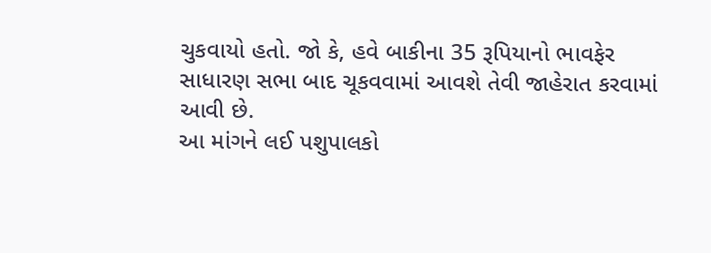ચુકવાયો હતો. જો કે, હવે બાકીના 35 રૂપિયાનો ભાવફેર સાધારણ સભા બાદ ચૂકવવામાં આવશે તેવી જાહેરાત કરવામાં આવી છે.
આ માંગને લઈ પશુપાલકો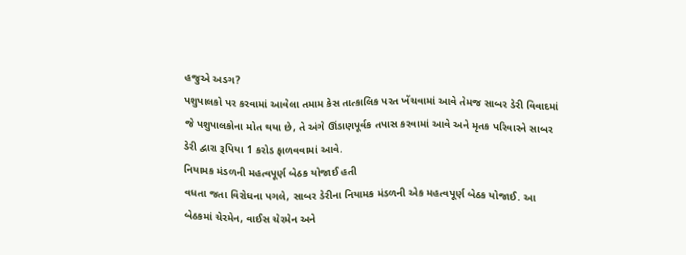હજુએ અડગ?
પશુપાલકો પર કરવામાં આવેલા તમામ કેસ તાત્કાલિક પરત ખેંચવામાં આવે તેમજ સાબર ડેરી વિવાદમાં જે પશુપાલકોના મોત થયા છે, તે અંગે ઊંડાણપૂર્વક તપાસ કરવામાં આવે અને મૃતક પરિવારને સાબર ડેરી દ્વારા રૂપિયા 1 કરોડ ફાળવવામાં આવે.
નિયામક મંડળની મહત્વપૂર્ણ બેઠક યોજાઈ હતી
વધતા જતા વિરોધના પગલે, સાબર ડેરીના નિયામક મંડળની એક મહત્વપૂર્ણ બેઠક યોજાઈ. આ બેઠકમાં ચેરમેન, વાઈસ ચેરમેન અને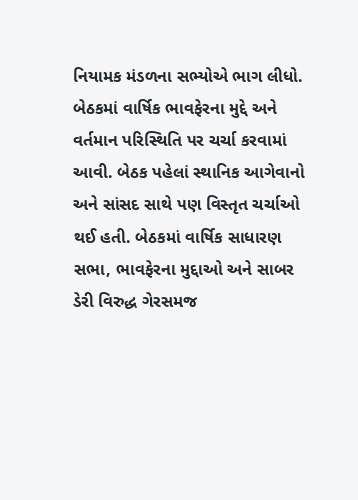નિયામક મંડળના સભ્યોએ ભાગ લીધો. બેઠકમાં વાર્ષિક ભાવફેરના મુદ્દે અને વર્તમાન પરિસ્થિતિ પર ચર્ચા કરવામાં આવી. બેઠક પહેલાં સ્થાનિક આગેવાનો અને સાંસદ સાથે પણ વિસ્તૃત ચર્ચાઓ થઈ હતી. બેઠકમાં વાર્ષિક સાધારણ સભા, ભાવફેરના મુદ્દાઓ અને સાબર ડેરી વિરુદ્ધ ગેરસમજ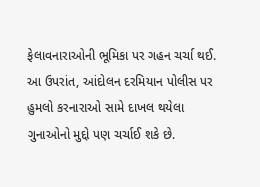ફેલાવનારાઓની ભૂમિકા પર ગહન ચર્ચા થઈ. આ ઉપરાંત, આંદોલન દરમિયાન પોલીસ પર હુમલો કરનારાઓ સામે દાખલ થયેલા ગુનાઓનો મુદ્દો પણ ચર્ચાઈ શકે છે.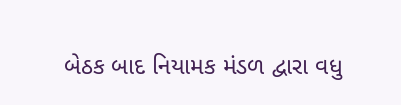બેઠક બાદ નિયામક મંડળ દ્વારા વધુ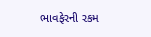ભાવફેરની રકમ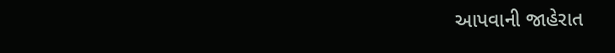આપવાની જાહેરાત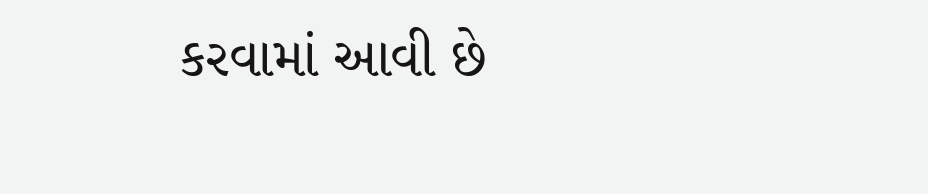કરવામાં આવી છે